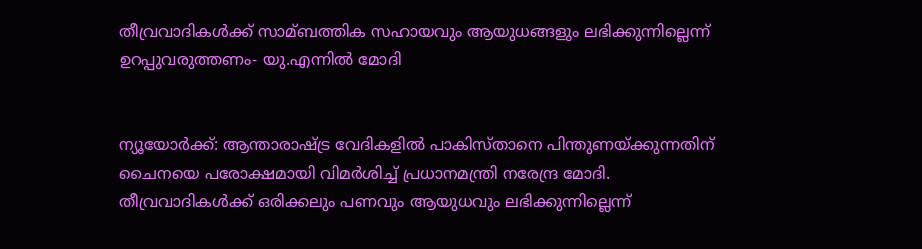തീവ്രവാദികള്‍ക്ക് സാമ്ബത്തിക സഹായവും ആയുധങ്ങളും ലഭിക്കുന്നില്ലെന്ന് ഉറപ്പുവരുത്തണം- യു.എന്നില്‍ മോദി


ന്യൂയോര്‍ക്ക്: ആന്താരാഷ്ട്ര വേദികളില്‍ പാകിസ്താനെ പിന്തുണയ്ക്കുന്നതിന് ചൈനയെ പരോക്ഷമായി വിമര്‍ശിച്ച്‌ പ്രധാനമന്ത്രി നരേന്ദ്ര മോദി. തീവ്രവാദികള്‍ക്ക് ഒരിക്കലും പണവും ആയുധവും ലഭിക്കുന്നില്ലെന്ന്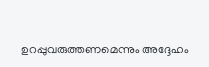ഉറപ്പുവരുത്തണമെന്നും അദ്ദേഹം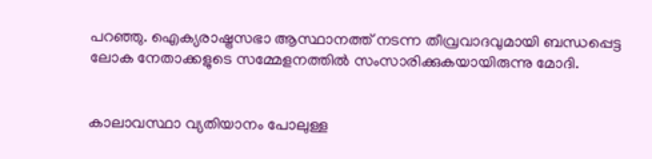പറഞ്ഞു. ഐക്യരാഷ്ട്രസഭാ ആസ്ഥാനത്ത് നടന്ന തീവ്രവാദവുമായി ബന്ധപ്പെട്ട ലോക നേതാക്കളുടെ സമ്മേളനത്തില്‍ സംസാരിക്കുകയായിരുന്നു മോദി.


കാലാവസ്ഥാ വ്യതിയാനം പോലുള്ള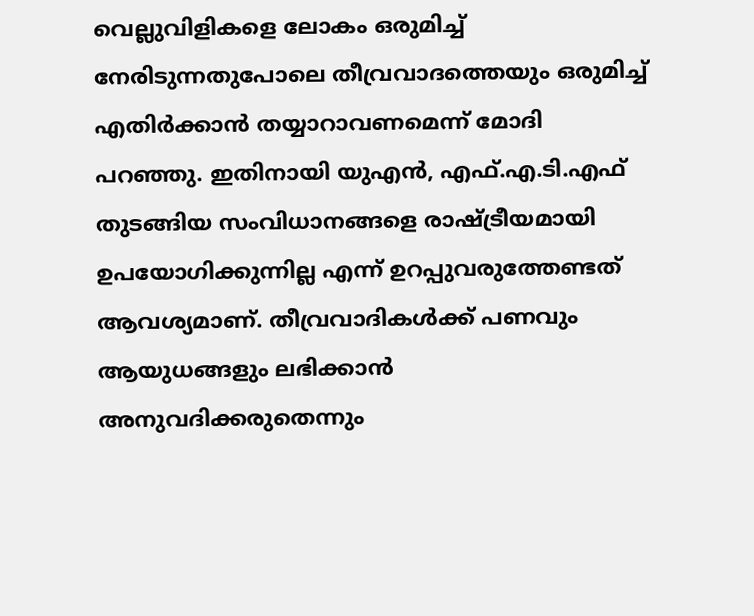വെല്ലുവിളികളെ ലോകം ഒരുമിച്ച്‌ നേരിടുന്നതുപോലെ തീവ്രവാദത്തെയും ഒരുമിച്ച്‌ എതിര്‍ക്കാന്‍ തയ്യാറാവണമെന്ന് മോദി പറഞ്ഞു. ഇതിനായി യുഎന്‍, എഫ്.എ.ടി.എഫ് തുടങ്ങിയ സംവിധാനങ്ങളെ രാഷ്ട്രീയമായി ഉപയോഗിക്കുന്നില്ല എന്ന് ഉറപ്പുവരുത്തേണ്ടത് ആവശ്യമാണ്. തീവ്രവാദികള്‍ക്ക് പണവും ആയുധങ്ങളും ലഭിക്കാന്‍ അനുവദിക്കരുതെന്നും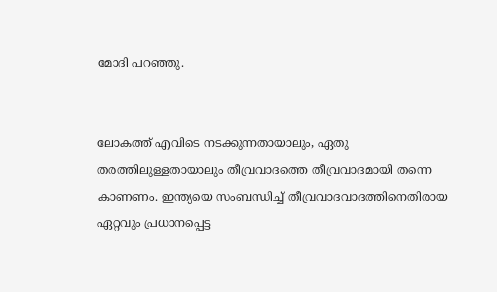മോദി പറഞ്ഞു.


ലോകത്ത് എവിടെ നടക്കുന്നതായാലും, ഏതു തരത്തിലുള്ളതായാലും തീവ്രവാദത്തെ തീവ്രവാദമായി തന്നെ കാണണം. ഇന്ത്യയെ സംബന്ധിച്ച്‌ തീവ്രവാദവാദത്തിനെതിരായ ഏറ്റവും പ്രധാനപ്പെട്ട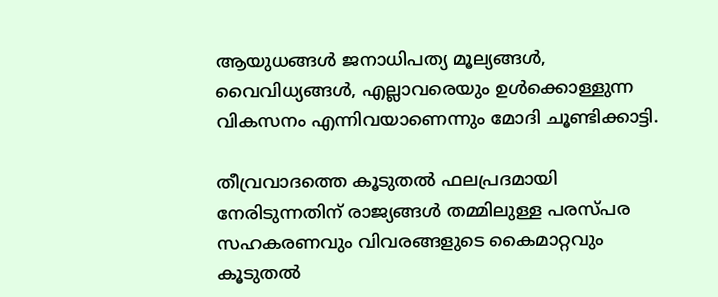ആയുധങ്ങള്‍ ജനാധിപത്യ മൂല്യങ്ങള്‍, വൈവിധ്യങ്ങള്‍, എല്ലാവരെയും ഉള്‍ക്കൊള്ളുന്ന വികസനം എന്നിവയാണെന്നും മോദി ചൂണ്ടിക്കാട്ടി.

തീവ്രവാദത്തെ കൂടുതല്‍ ഫലപ്രദമായി നേരിടുന്നതിന് രാജ്യങ്ങള്‍ തമ്മിലുള്ള പരസ്പര സഹകരണവും വിവരങ്ങളുടെ കൈമാറ്റവും കൂടുതല്‍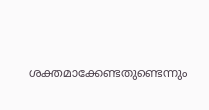ശക്തമാക്കേണ്ടതുണ്ടെന്നും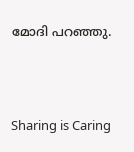മോദി പറഞ്ഞു.



Sharing is Caring